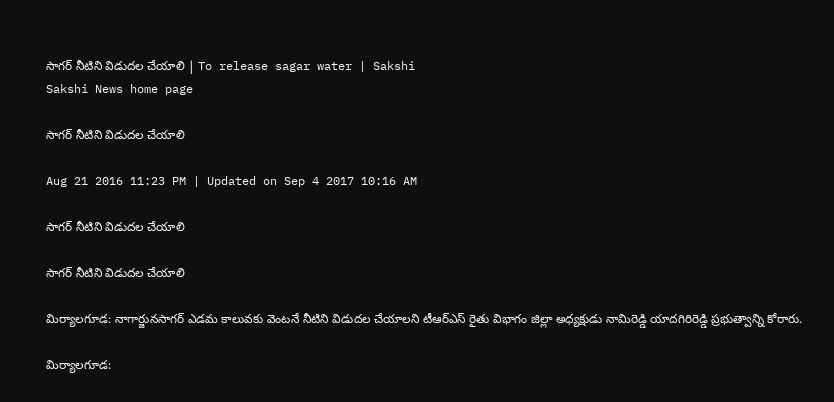సాగర్‌ నీటిని విడుదల చేయాలి | To release sagar water | Sakshi
Sakshi News home page

సాగర్‌ నీటిని విడుదల చేయాలి

Aug 21 2016 11:23 PM | Updated on Sep 4 2017 10:16 AM

సాగర్‌ నీటిని విడుదల చేయాలి

సాగర్‌ నీటిని విడుదల చేయాలి

మిర్యాలగూడ: నాగార్జునసాగర్‌ ఎడమ కాలువకు వెంటనే నీటిని విడుదల చేయాలని టీఆర్‌ఎస్‌ రైతు విభాగం జిల్లా అధ్యక్షుడు నామిరెడ్డి యాదగిరిరెడ్డి ప్రభుత్వాన్ని కోరారు.

మిర్యాలగూడ: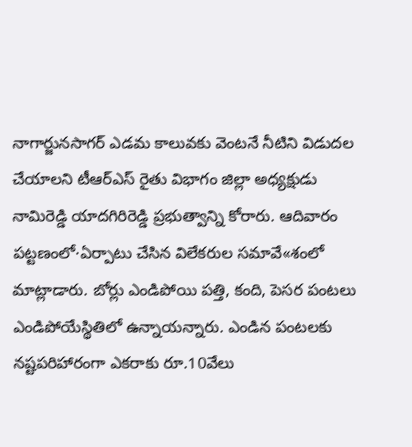నాగార్జునసాగర్‌ ఎడమ కాలువకు వెంటనే నీటిని విడుదల చేయాలని టీఆర్‌ఎస్‌ రైతు విభాగం జిల్లా అధ్యక్షుడు నామిరెడ్డి యాదగిరిరెడ్డి ప్రభుత్వాన్ని కోరారు. ఆదివారం పట్టణంలో∙ఏర్పాటు చేసిన విలేకరుల సమావే«శంలో మాట్లాడారు. బోర్లు ఎండిపోయి పత్తి, కంది, పెసర పంటలు ఎండిపోయేస్థితిలో ఉన్నాయన్నారు. ఎండిన పంటలకు నష్టపరిహారంగా ఎకరాకు రూ.10వేలు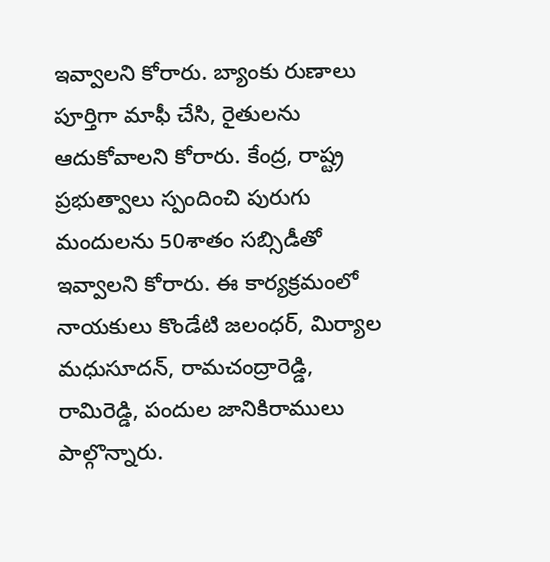ఇవ్వాలని కోరారు. బ్యాంకు రుణాలు పూర్తిగా మాఫీ చేసి, రైతులను ఆదుకోవాలని కోరారు. కేంద్ర, రాష్ట్ర ప్రభుత్వాలు స్పందించి పురుగు మందులను 50శాతం సబ్సిడీతో ఇవ్వాలని కోరారు. ఈ కార్యక్రమంలో నాయకులు కొండేటి జలంధర్, మిర్యాల మధుసూదన్, రామచంద్రారెడ్డి, రామిరెడ్డి, పందుల జానికిరాములు పాల్గొన్నారు.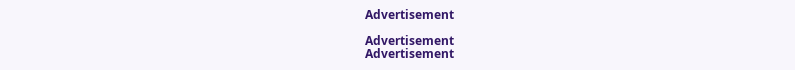Advertisement

Advertisement
Advertisement